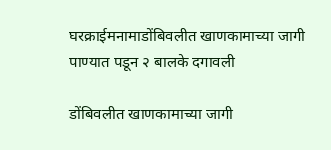घरक्राईमनामाडोंबिवलीत खाणकामाच्या जागी पाण्यात पडून २ बालके दगावली

डोंबिवलीत खाणकामाच्या जागी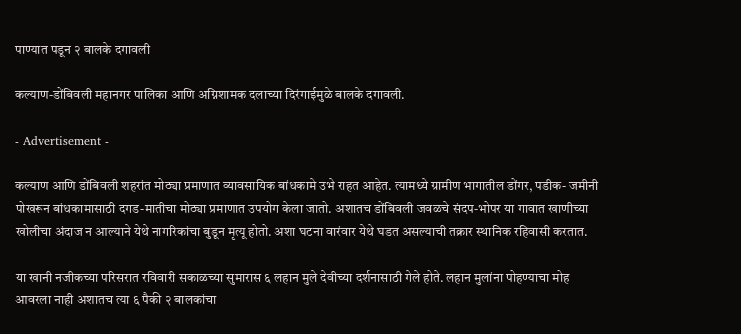पाण्यात पडून २ बालके दगावली

कल्याण-डोंबिवली महानगर पालिका आणि अग्निशामक दलाच्या दिरंगाईमुळे बालके दगावली.

- Advertisement -

कल्याण आणि डोंबिवली शहरांत मोठ्या प्रमाणात व्यावसायिक बांधकामे उभे राहत आहेत. त्यामध्ये ग्रामीण भागातील डोंगर, पडीक- जमीनी पोखरून बांधकामासाठी दगड-मातीचा मोठ्या प्रमाणात उपयोग केला जातो. अशातच डोंबिवली जवळचे संदप-भोपर या गावात खाणीच्या खोलीचा अंदाज न आल्याने येथे नागरिकांचा बुडून मृत्यू होतो. अशा घटना वारंवार येथे घडत असल्याची तक्रार स्थानिक रहिवासी करतात.

या खानी नजीकच्या परिसरात रविवारी सकाळच्या सुमारास ६ लहान मुले देवीच्या दर्शनासाठी गेले होते. लहान मुलांना पोहण्याचा मोह आवरला नाही अशातच त्या ६ पैकी २ बालकांचा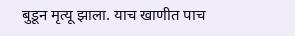बुडून मृत्यू झाला. याच खाणीत पाच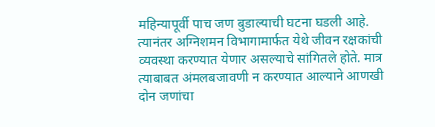महिन्यापूर्वी पाच जण बुडाल्याची घटना घडली आहे. त्यानंतर अग्निशमन विभागामार्फत येथे जीवन रक्षकांची व्यवस्था करण्यात येणार असल्याचे सांगितले होते. मात्र त्याबाबत अंमलबजावणी न करण्यात आल्याने आणखी दोन जणांचा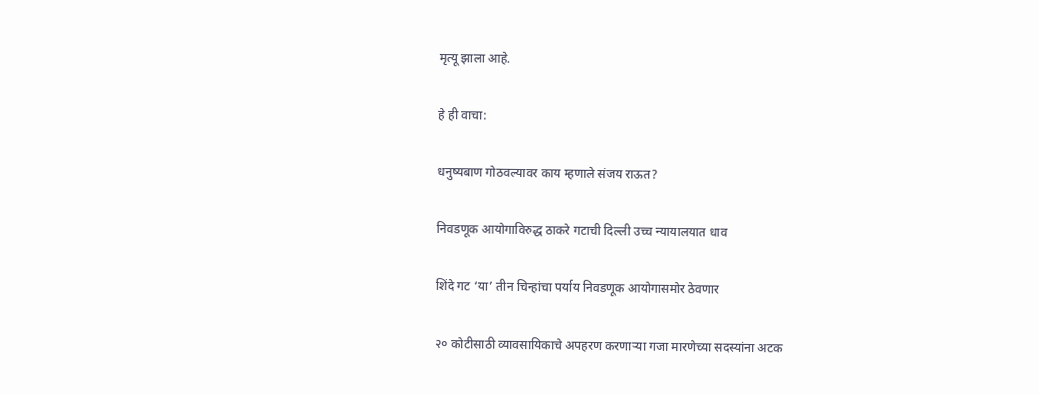मृत्यू झाला आहे.

हे ही वाचा:

धनुष्यबाण गोठवल्यावर काय म्हणाले संजय राऊत?

निवडणूक आयोगाविरुद्ध ठाकरे गटाची दिल्ली उच्च न्यायालयात धाव

शिंदे गट ‘या’ तीन चिन्हांचा पर्याय निवडणूक आयोगासमोर ठेवणार

२० कोटीसाठी व्यावसायिकाचे अपहरण करणाऱ्या गजा मारणेच्या सदस्यांना अटक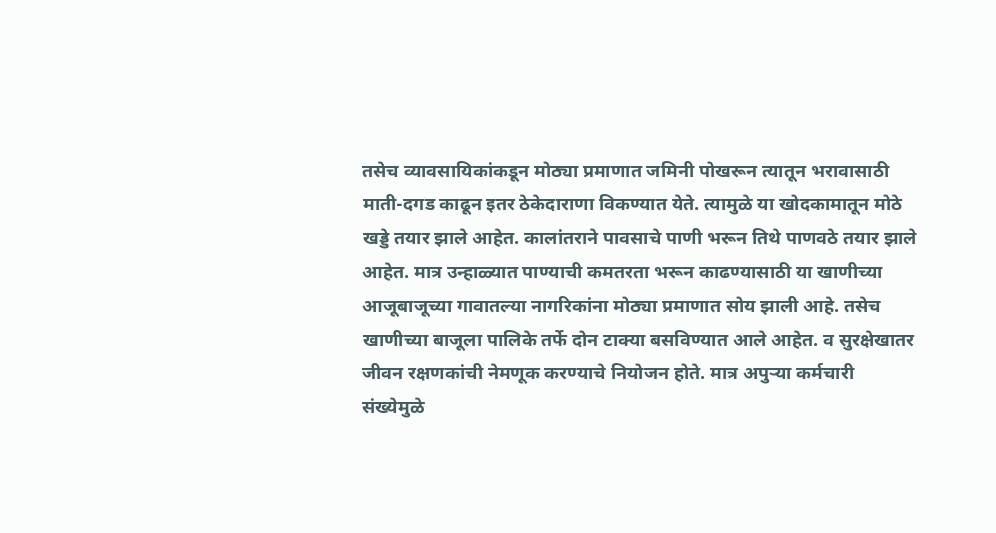तसेच व्यावसायिकांकडून मोठ्या प्रमाणात जमिनी पोखरून त्यातून भरावासाठी माती-दगड काढून इतर ठेकेदाराणा विकण्यात येते. त्यामुळे या खोदकामातून मोठे खड्डे तयार झाले आहेत. कालांतराने पावसाचे पाणी भरून तिथे पाणवठे तयार झाले आहेत. मात्र उन्हाळ्यात पाण्याची कमतरता भरून काढण्यासाठी या खाणीच्या आजूबाजूच्या गावातल्या नागरिकांना मोठ्या प्रमाणात सोय झाली आहे. तसेच खाणीच्या बाजूला पालिके तर्फे दोन टाक्या बसविण्यात आले आहेत. व सुरक्षेखातर जीवन रक्षणकांची नेमणूक करण्याचे नियोजन होते. मात्र अपुऱ्या कर्मचारी संख्येमुळे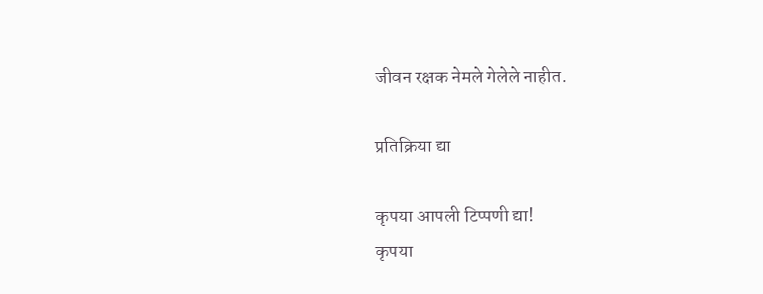जीवन रक्षक नेमले गेलेले नाहीत.

प्रतिक्रिया द्या

कृपया आपली टिप्पणी द्या!
कृपया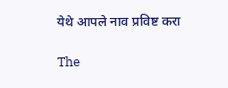येथे आपले नाव प्रविष्ट करा

The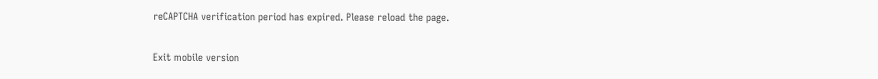reCAPTCHA verification period has expired. Please reload the page.

Exit mobile version